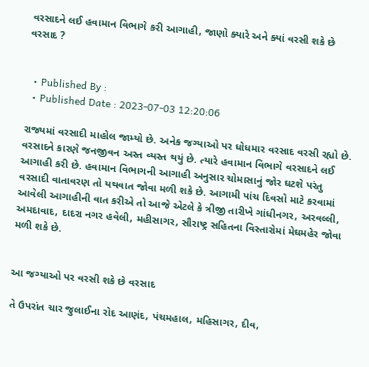વરસાદને લઈ હવામાન વિભાગે કરી આગાહી, જાણો ક્યારે અને ક્યાં વરસી શકે છે વરસાદ ?


  • Published By :
  • Published Date : 2023-07-03 12:20:06

રાજ્યમાં વરસાદી માહોલ જામ્યો છે. અનેક જગ્યાઓ પર ધોધમાર વરસાદ વરસી રહ્યો છે. વરસાદને કારણે જનજીવન અસ્ત વ્યસ્ત થયું છે. ત્યારે હવામાન વિભાગે વરસાદને લઈ આગાહી કરી છે. હવામાન વિભાગની આગાહી અનુસાર ચોમાસાનું જોર ઘટશે પરંતુ વરસાદી વાતાવરણ તો યથવાત જોવા મળી શકે છે. આગામી પાંચ દિવસો માટે કરવામાં આવેલી આગાહીની વાત કરીએ તો આજે એટલે કે ત્રીજી તારીખે ગાંધીનગર, અરવલ્લી, અમદાવાદ, દાદરા નગર હવેલી, મહીસાગર, સૌરાષ્ટ્ર સહિતના વિસ્તારોમાં મેઘમહેર જોવા મળી શકે છે.


આ જગ્યાઓ પર વરસી શકે છે વરસાદ

તે ઉપરાંત ચાર જુલાઈના રોદ આણંદ, પંચમહાલ, મહિસાગર, દીવ,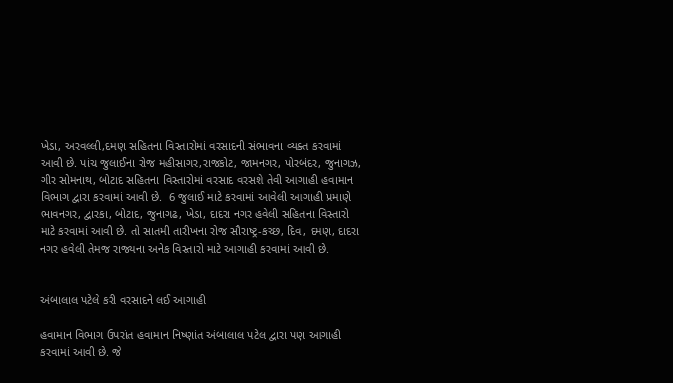ખેડા, અરવલ્લી,દમણ સહિતના વિસ્તારોમાં વરસાદની સંભાવના વ્યક્ત કરવામાં આવી છે. પાંચ જુલાઈના રોજ મહીસાગર,રાજકોટ, જામનગર, પોરબંદર, જુનાગઝ, ગીર સોમનાથ, બોટાદ સહિતના વિસ્તારોમાં વરસાદ વરસશે તેવી આગાહી હવામાન વિભાગ દ્વારા કરવામાં આવી છે.  6 જુલાઈ માટે કરવામાં આવેલી આગાહી પ્રમાણે ભાવનગર, દ્વારકા, બોટાદ, જુનાગઢ, ખેડા, દાદરા નગર હવેલી સહિતના વિસ્તારો માટે કરવામાં આવી છે. તો સાતમી તારીખના રોજ સૌરાષ્ટ્ર-કચ્છ, દિવ, દમણ, દાદરા નગર હવેલી તેમજ રાજ્યના અનેક વિસ્તારો માટે આગાહી કરવામાં આવી છે.


અંબાલાલ પટેલે કરી વરસાદને લઈ આગાહી

હવામાન વિભાગ ઉપરાંત હવામાન નિષ્ણાંત અંબાલાલ પટેલ દ્વારા પણ આગાહી કરવામાં આવી છે. જે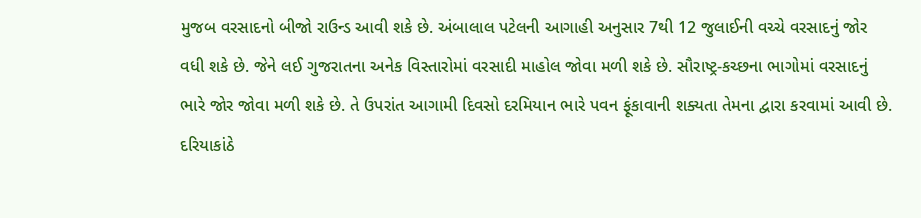મુજબ વરસાદનો બીજો રાઉન્ડ આવી શકે છે. અંબાલાલ પટેલની આગાહી અનુસાર 7થી 12 જુલાઈની વચ્ચે વરસાદનું જોર વધી શકે છે. જેને લઈ ગુજરાતના અનેક વિસ્તારોમાં વરસાદી માહોલ જોવા મળી શકે છે. સૌરાષ્ટ્ર-કચ્છના ભાગોમાં વરસાદનું ભારે જોર જોવા મળી શકે છે. તે ઉપરાંત આગામી દિવસો દરમિયાન ભારે પવન ફૂંકાવાની શક્યતા તેમના દ્વારા કરવામાં આવી છે. દરિયાકાંઠે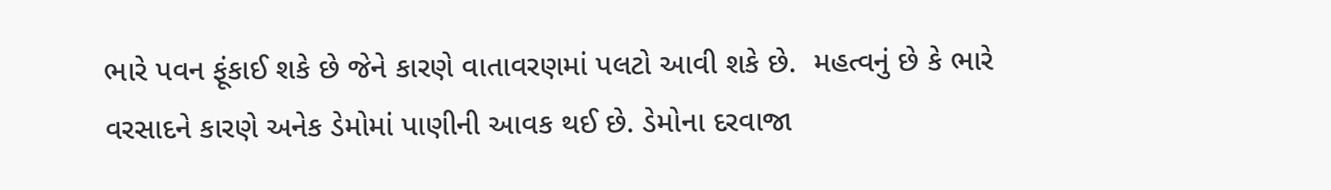ભારે પવન ફૂંકાઈ શકે છે જેને કારણે વાતાવરણમાં પલટો આવી શકે છે.  મહત્વનું છે કે ભારે વરસાદને કારણે અનેક ડેમોમાં પાણીની આવક થઈ છે. ડેમોના દરવાજા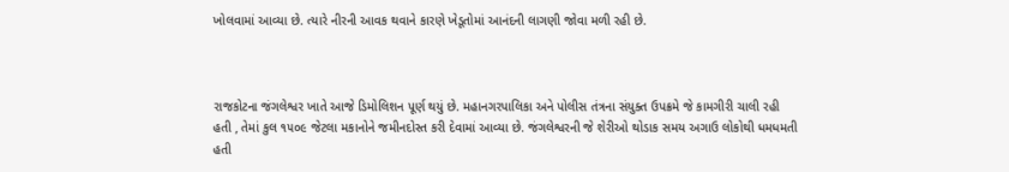ખોલવામાં આવ્યા છે. ત્યારે નીરની આવક થવાને કારણે ખેડૂતોમાં આનંદની લાગણી જોવા મળી રહી છે.



રાજકોટના જંગલેશ્વર ખાતે આજે ડિમોલિશન પૂર્ણ થયું છે. મહાનગરપાલિકા અને પોલીસ તંત્રના સંયુક્ત ઉપક્રમે જે કામગીરી ચાલી રહી હતી , તેમાં કુલ ૧૫૦૯ જેટલા મકાનોને જમીનદોસ્ત કરી દેવામાં આવ્યા છે. જંગલેશ્વરની જે શેરીઓ થોડાક સમય અગાઉ લોકોથી ધમધમતી હતી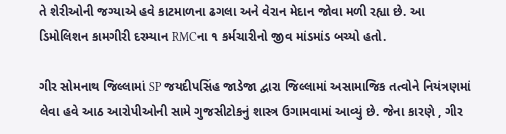તે શેરીઓની જગ્યાએ હવે કાટમાળના ઢગલા અને વેરાન મેદાન જોવા મળી રહ્યા છે. આ ડિમોલિશન કામગીરી દરમ્યાન RMCના ૧ કર્મચારીનો જીવ માંડમાંડ બચ્યો હતો.

ગીર સોમનાથ જિલ્લામાં SP જયદીપસિંહ જાડેજા દ્વારા જિલ્લામાં અસામાજિક તત્વોને નિયંત્રણમાં લેવા હવે આઠ આરોપીઓની સામે ગુજસીટોકનું શાસ્ત્ર ઉગામવામાં આવ્યું છે. જેના કારણે , ગીર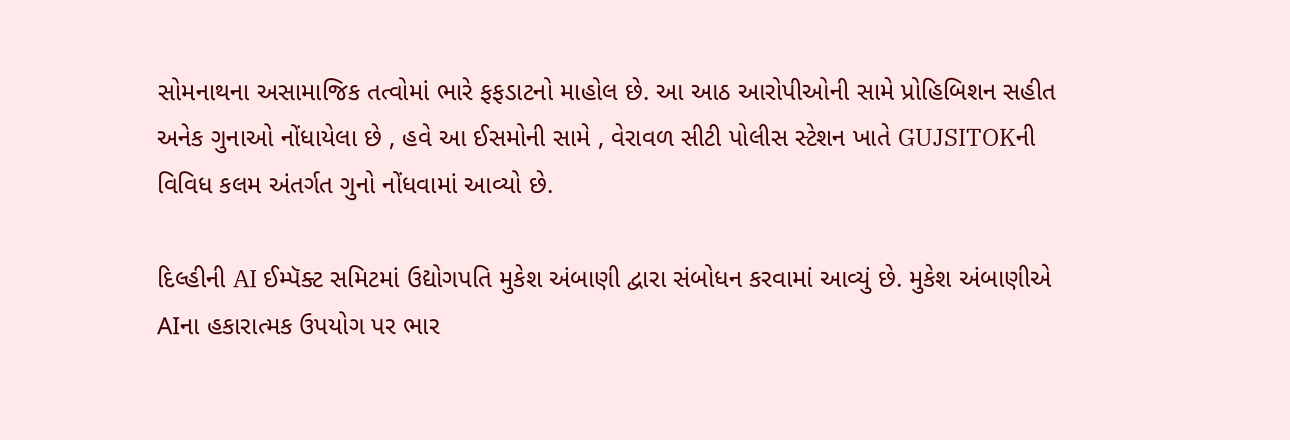સોમનાથના અસામાજિક તત્વોમાં ભારે ફફડાટનો માહોલ છે. આ આઠ આરોપીઓની સામે પ્રોહિબિશન સહીત અનેક ગુનાઓ નોંધાયેલા છે , હવે આ ઈસમોની સામે , વેરાવળ સીટી પોલીસ સ્ટેશન ખાતે GUJSITOKની વિવિધ કલમ અંતર્ગત ગુનો નોંધવામાં આવ્યો છે.

દિલ્હીની AI ઈમ્પૅક્ટ સમિટમાં ઉદ્યોગપતિ મુકેશ અંબાણી દ્વારા સંબોધન કરવામાં આવ્યું છે. મુકેશ અંબાણીએ AIના હકારાત્મક ઉપયોગ પર ભાર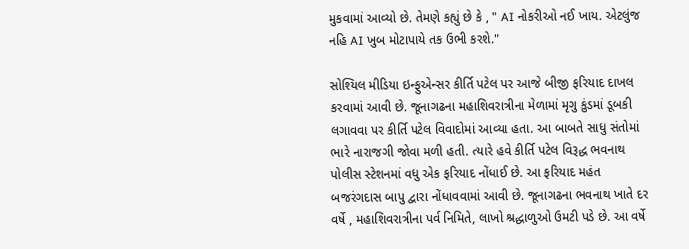મુકવામાં આવ્યો છે. તેમણે કહ્યું છે કે , " AI નોકરીઓ નઈ ખાય. એટલુંજ નહિ AI ખુબ મોટાપાયે તક ઉભી કરશે."

સોશ્યિલ મીડિયા ઇન્ફુએન્સર કીર્તિ પટેલ પર આજે બીજી ફરિયાદ દાખલ કરવામાં આવી છે. જૂનાગઢના મહાશિવરાત્રીના મેળામાં મૃગુ કુંડમાં ડૂબકી લગાવવા પર કીર્તિ પટેલ વિવાદોમાં આવ્યા હતા. આ બાબતે સાધુ સંતોમાં ભારે નારાજગી જોવા મળી હતી. ત્યારે હવે કીર્તિ પટેલ વિરૂદ્ધ ભવનાથ પોલીસ સ્ટેશનમાં વધુ એક ફરિયાદ નોંધાઈ છે. આ ફરિયાદ મહંત બજરંગદાસ બાપુ દ્વારા નોંધાવવામાં આવી છે. જૂનાગઢના ભવનાથ ખાતે દર વર્ષે , મહાશિવરાત્રીના પર્વ નિમિતે, લાખો શ્રદ્ધાળુઓ ઉમટી પડે છે. આ વર્ષે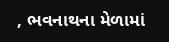, ભવનાથના મેળામાં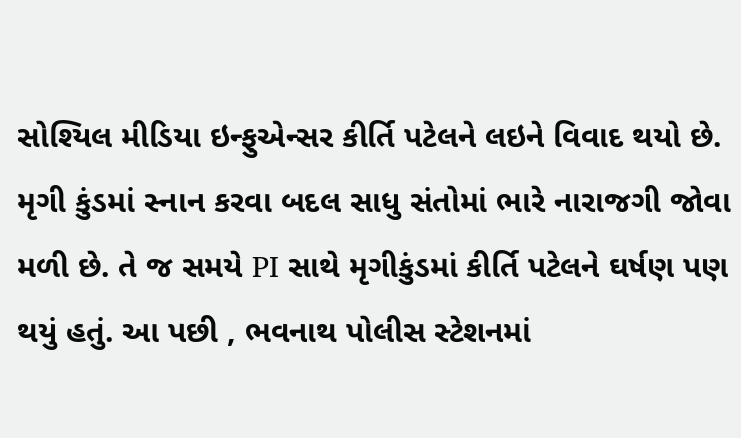સોશ્યિલ મીડિયા ઇન્ફુએન્સર કીર્તિ પટેલને લઇને વિવાદ થયો છે. મૃગી કુંડમાં સ્નાન કરવા બદલ સાધુ સંતોમાં ભારે નારાજગી જોવા મળી છે. તે જ સમયે PI સાથે મૃગીકુંડમાં કીર્તિ પટેલને ઘર્ષણ પણ થયું હતું. આ પછી , ભવનાથ પોલીસ સ્ટેશનમાં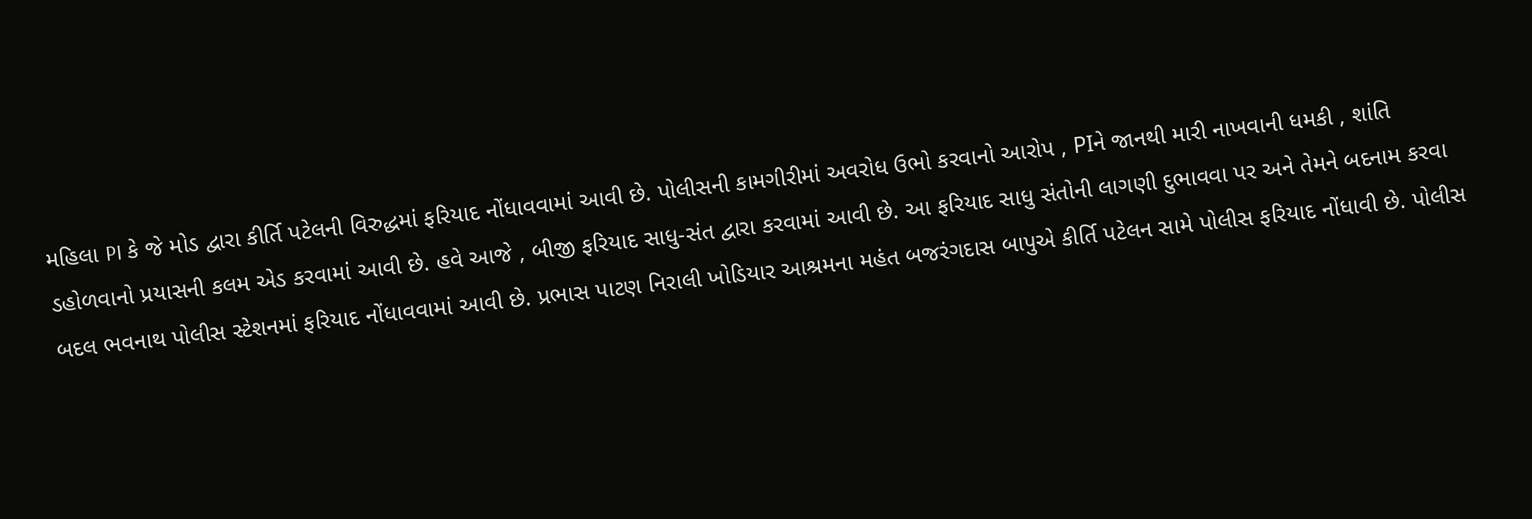મહિલા PI કે જે મોડ દ્વારા કીર્તિ પટેલની વિરુદ્ધમાં ફરિયાદ નોંધાવવામાં આવી છે. પોલીસની કામગીરીમાં અવરોધ ઉભો કરવાનો આરોપ , PIને જાનથી મારી નાખવાની ધમકી , શાંતિ ડહોળવાનો પ્રયાસની કલમ એડ કરવામાં આવી છે. હવે આજે , બીજી ફરિયાદ સાધુ-સંત દ્વારા કરવામાં આવી છે. આ ફરિયાદ સાધુ સંતોની લાગણી દુભાવવા પર અને તેમને બદનામ કરવા બદલ ભવનાથ પોલીસ સ્ટેશનમાં ફરિયાદ નોંધાવવામાં આવી છે. પ્રભાસ પાટણ નિરાલી ખોડિયાર આશ્રમના મહંત બજરંગદાસ બાપુએ કીર્તિ પટેલન સામે પોલીસ ફરિયાદ નોંધાવી છે. પોલીસ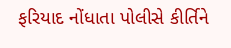ફરિયાદ નોંધાતા પોલીસે કીર્તિને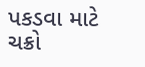પકડવા માટે ચક્રો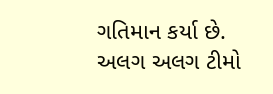ગતિમાન કર્યા છે. અલગ અલગ ટીમો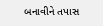બનાવીને તપાસ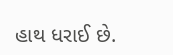હાથ ધરાઈ છે.